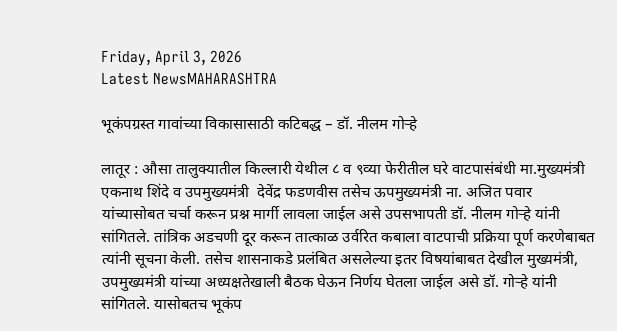Friday, April 3, 2026
Latest NewsMAHARASHTRA

भूकंपग्रस्त गावांच्या विकासासाठी कटिबद्ध – डॉ. नीलम गोऱ्हे

लातूर : औसा तालुक्यातील किल्लारी येथील ८ व ९व्या फेरीतील घरे वाटपासंबंधी मा.मुख्यमंत्री  एकनाथ शिंदे व उपमुख्यमंत्री  देवेंद्र फडणवीस तसेच ऊपमुख्यमंत्री ना. अजित पवार यांच्यासोबत चर्चा करून प्रश्न मार्गी लावला जाईल असे उपसभापती डॉ. नीलम गोऱ्हे यांनी सांगितले. तांत्रिक अडचणी दूर करून तात्काळ उर्वरित कबाला वाटपाची प्रक्रिया पूर्ण करणेबाबत त्यांनी सूचना केली. तसेच शासनाकडे प्रलंबित असलेल्या इतर विषयांबाबत देखील मुख्यमंत्री, उपमुख्यमंत्री यांच्या अध्यक्षतेखाली बैठक घेऊन निर्णय घेतला जाईल असे डॉ. गोऱ्हे यांनी सांगितले. यासोबतच भूकंप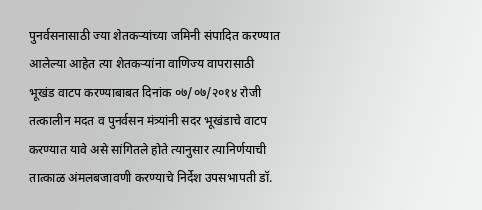पुनर्वसनासाठी ज्या शेतकऱ्यांच्या जमिनी संपादित करण्यात आलेल्या आहेत त्या शेतकऱ्यांना वाणिज्य वापरासाठी भूखंड वाटप करण्याबाबत दिनांक ०७/०७/२०१४ रोजी तत्कालीन मदत व पुनर्वसन मंत्र्यांनी सदर भूखंडाचे वाटप करण्यात यावे असे सांगितले होते त्यानुसार त्यानिर्णयाची तात्काळ अंमलबजावणी करण्याचे निर्देश उपसभापती डॉ.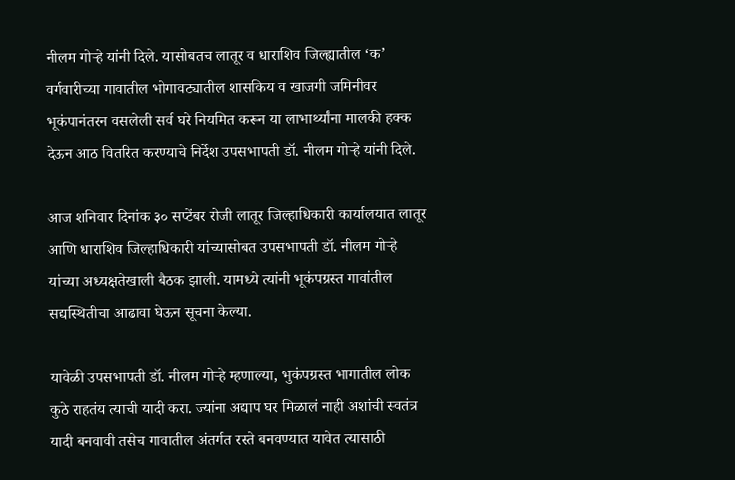नीलम गोऱ्हे यांनी दिले. यासोबतच लातूर व धाराशिव जिल्ह्यातील ‘क’ वर्गवारीच्या गावातील भोगावट्यातील शासकिय व खाजगी जमिनीवर भूकंपानंतरन वसलेली सर्व घरे नियमित करून या लाभार्थ्यांना मालकी हक्क देऊन आठ वितरित करण्याचे निर्देश उपसभापती डॉ. नीलम गोऱ्हे यांनी दिले.

आज शनिवार दिनांक ३० सप्टेंबर रोजी लातूर जिल्हाधिकारी कार्यालयात लातूर आणि धाराशिव जिल्हाधिकारी यांच्यासोबत उपसभापती डॉ. नीलम गोऱ्हे यांच्या अध्यक्षतेखाली बैठक झाली. यामध्ये त्यांनी भूकंपग्रस्त गावांतील सद्यस्थितीचा आढावा घेऊन सूचना केल्या.

यावेळी उपसभापती डॉ. नीलम गोऱ्हे म्हणाल्या, भुकंपग्रस्त भागातील लोक कुठे राहतंय त्याची यादी करा. ज्यांना अद्याप घर मिळालं नाही अशांची स्वतंत्र यादी बनवावी तसेच गावातील अंतर्गत रस्ते बनवण्यात यावेत त्यासाठी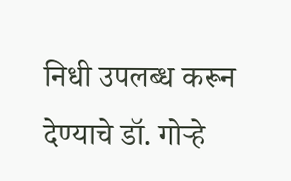निधी उपलब्ध करून देण्याचे डॉ. गोऱ्हे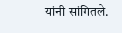यांनी सांगितले.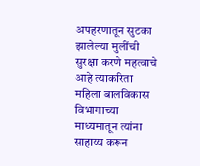अपहरणातून सुटका झालेल्या मुलींची सुरक्षा करणे महत्वाचे आहे त्याकरिता महिला बालविकास विभागाच्या माध्यमातून त्यांना साहाय्य करून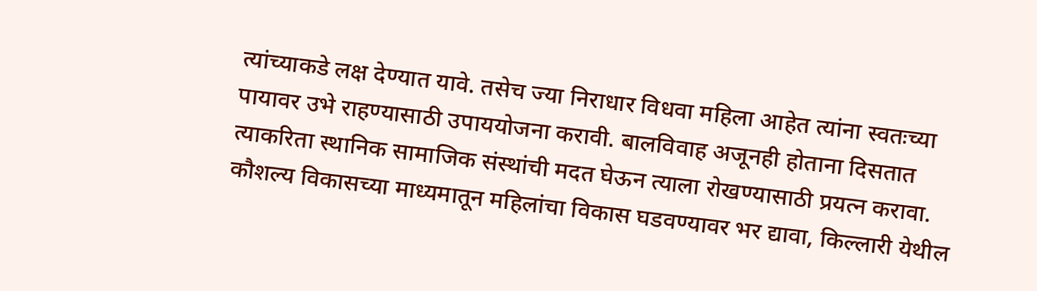त्यांच्याकडे लक्ष देण्यात यावे. तसेच ज्या निराधार विधवा महिला आहेत त्यांना स्वतःच्या पायावर उभे राहण्यासाठी उपाययोजना करावी. बालविवाह अजूनही होताना दिसतात त्याकरिता स्थानिक सामाजिक संस्थांची मदत घेऊन त्याला रोखण्यासाठी प्रयत्न करावा. कौशल्य विकासच्या माध्यमातून महिलांचा विकास घडवण्यावर भर द्यावा, किल्लारी येथील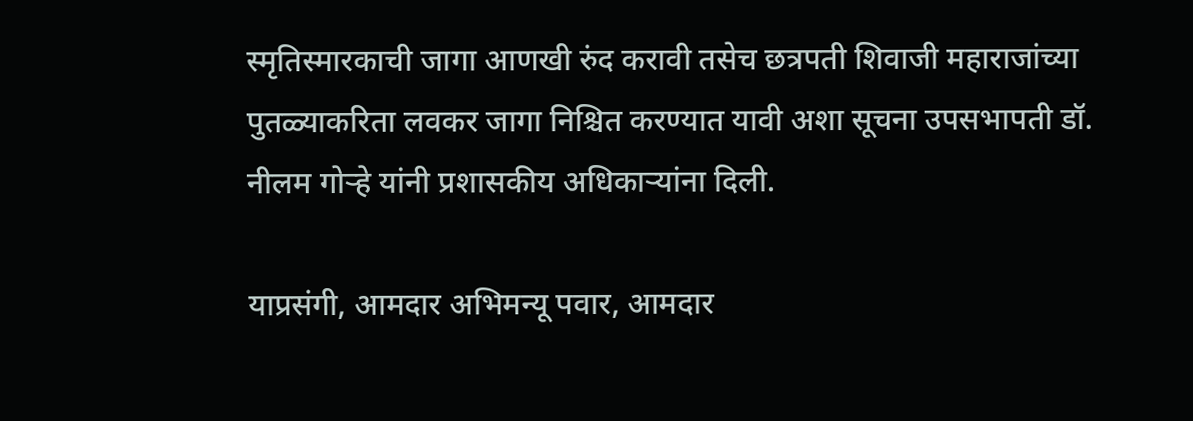स्मृतिस्मारकाची जागा आणखी रुंद करावी तसेच छत्रपती शिवाजी महाराजांच्या पुतळ्याकरिता लवकर जागा निश्चित करण्यात यावी अशा सूचना उपसभापती डॉ. नीलम गोऱ्हे यांनी प्रशासकीय अधिकाऱ्यांना दिली.

याप्रसंगी, आमदार अभिमन्यू पवार, आमदार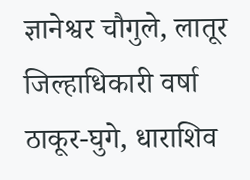ज्ञानेश्वर चौगुले, लातूर जिल्हाधिकारी वर्षा ठाकूर-घुगे, धाराशिव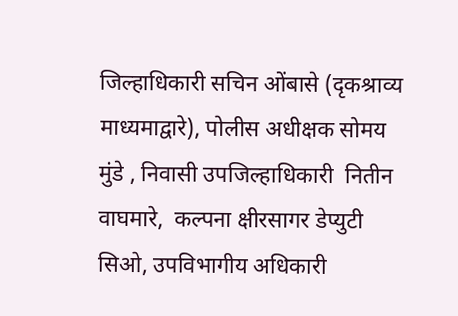जिल्हाधिकारी सचिन ओंबासे (दृकश्राव्य माध्यमाद्वारे), पोलीस अधीक्षक सोमय मुंडे , निवासी उपजिल्हाधिकारी  नितीन वाघमारे,  कल्पना क्षीरसागर डेप्युटी सिओ, उपविभागीय अधिकारी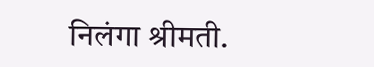निलंगा श्रीमती.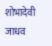शोभादेवी जाधव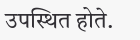उपस्थित होते.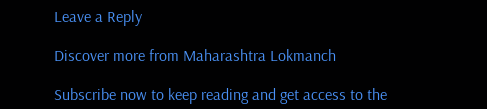Leave a Reply

Discover more from Maharashtra Lokmanch

Subscribe now to keep reading and get access to the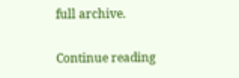full archive.

Continue reading